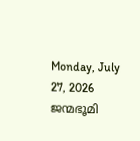Monday, July 27, 2026
ജന്മഭൂമി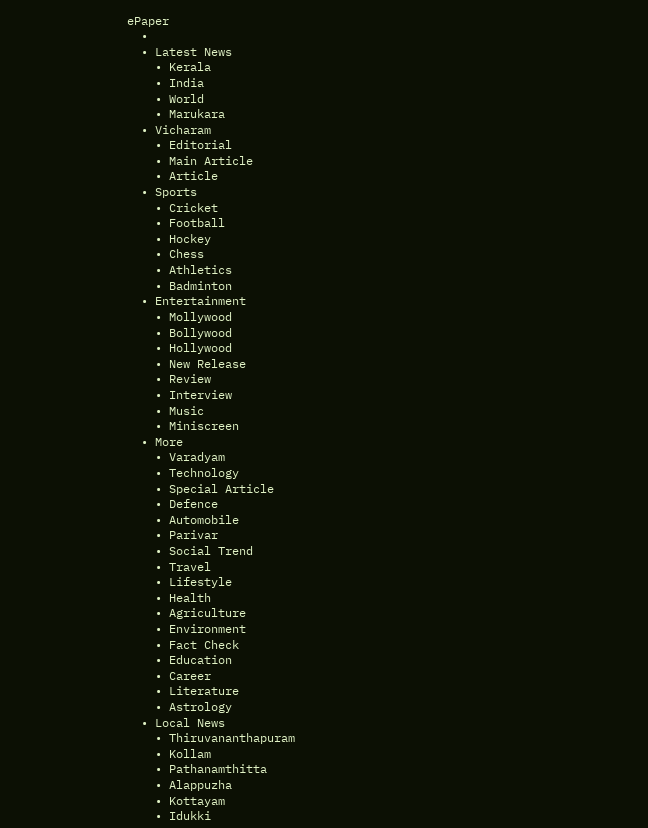ePaper
  •
  • Latest News
    • Kerala
    • India
    • World
    • Marukara
  • Vicharam
    • Editorial
    • Main Article
    • Article
  • Sports
    • Cricket
    • Football
    • Hockey
    • Chess
    • Athletics
    • Badminton
  • Entertainment
    • Mollywood
    • Bollywood
    • Hollywood
    • New Release
    • Review
    • Interview
    • Music
    • Miniscreen
  • More
    • Varadyam
    • Technology
    • Special Article
    • Defence
    • Automobile
    • Parivar
    • Social Trend
    • Travel
    • Lifestyle
    • Health
    • Agriculture
    • Environment
    • Fact Check
    • Education
    • Career
    • Literature
    • Astrology
  • Local News
    • Thiruvananthapuram
    • Kollam
    • Pathanamthitta
    • Alappuzha
    • Kottayam
    • Idukki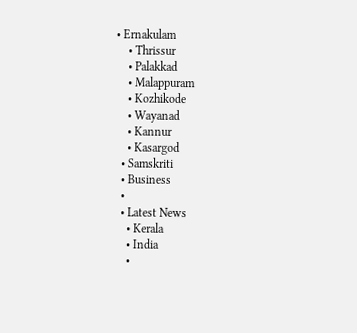• Ernakulam
    • Thrissur
    • Palakkad
    • Malappuram
    • Kozhikode
    • Wayanad
    • Kannur
    • Kasargod
  • Samskriti
  • Business
  •
  • Latest News
    • Kerala
    • India
    •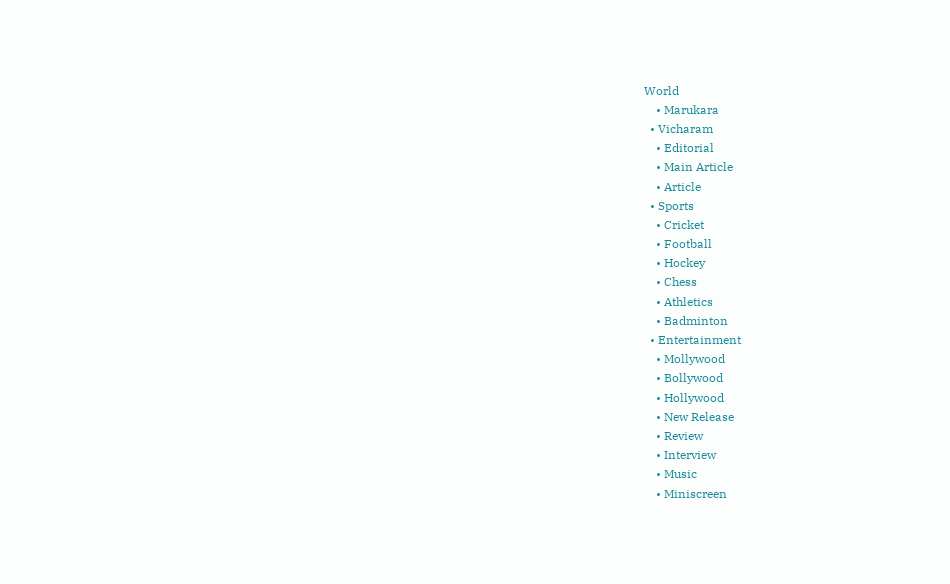World
    • Marukara
  • Vicharam
    • Editorial
    • Main Article
    • Article
  • Sports
    • Cricket
    • Football
    • Hockey
    • Chess
    • Athletics
    • Badminton
  • Entertainment
    • Mollywood
    • Bollywood
    • Hollywood
    • New Release
    • Review
    • Interview
    • Music
    • Miniscreen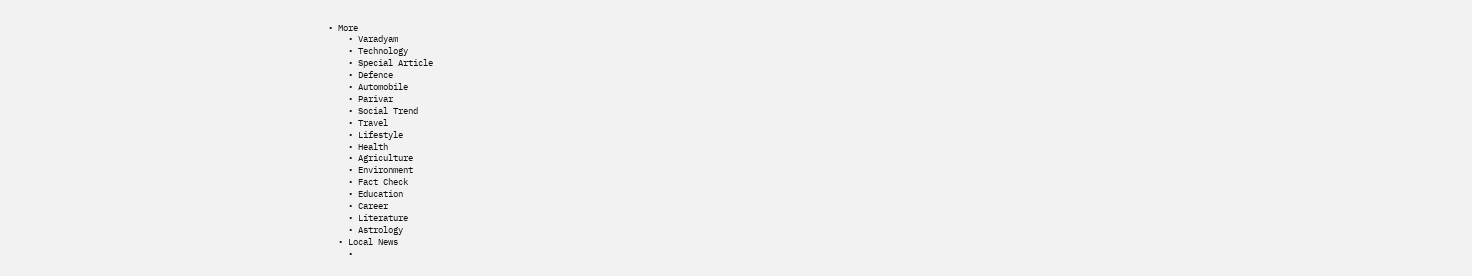• More
    • Varadyam
    • Technology
    • Special Article
    • Defence
    • Automobile
    • Parivar
    • Social Trend
    • Travel
    • Lifestyle
    • Health
    • Agriculture
    • Environment
    • Fact Check
    • Education
    • Career
    • Literature
    • Astrology
  • Local News
    •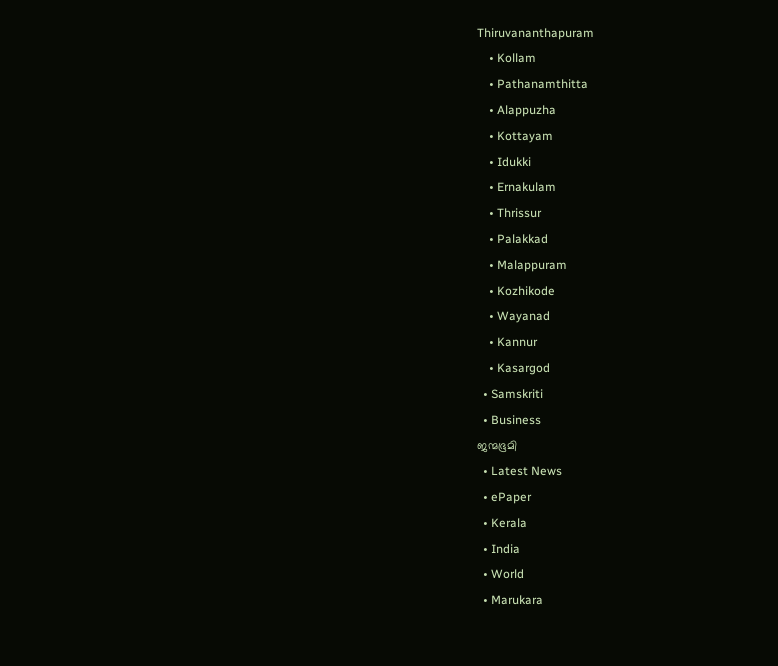Thiruvananthapuram
    • Kollam
    • Pathanamthitta
    • Alappuzha
    • Kottayam
    • Idukki
    • Ernakulam
    • Thrissur
    • Palakkad
    • Malappuram
    • Kozhikode
    • Wayanad
    • Kannur
    • Kasargod
  • Samskriti
  • Business
ജന്മഭൂമി
  • Latest News
  • ePaper
  • Kerala
  • India
  • World
  • Marukara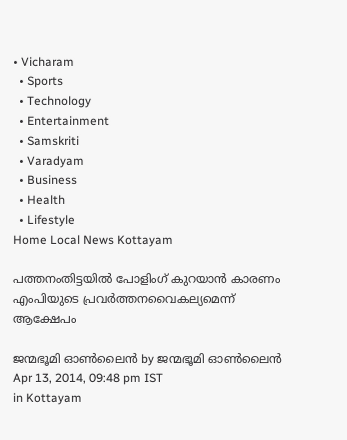• Vicharam
  • Sports
  • Technology
  • Entertainment
  • Samskriti
  • Varadyam
  • Business
  • Health
  • Lifestyle
Home Local News Kottayam

പത്തനംതിട്ടയില്‍ പോളിംഗ് കുറയാന്‍ കാരണം എംപിയുടെ പ്രവര്‍ത്തനവൈകല്യമെന്ന് ആക്ഷേപം

ജന്മഭൂമി ഓണ്‍ലൈന്‍ by ജന്മഭൂമി ഓണ്‍ലൈന്‍
Apr 13, 2014, 09:48 pm IST
in Kottayam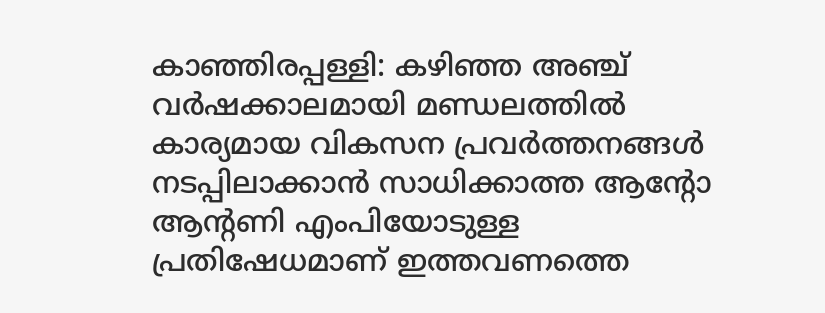കാഞ്ഞിരപ്പള്ളി: കഴിഞ്ഞ അഞ്ച് വര്‍ഷക്കാലമായി മണ്ഡലത്തില്‍ കാര്യമായ വികസന പ്രവര്‍ത്തനങ്ങള്‍ നടപ്പിലാക്കാന്‍ സാധിക്കാത്ത ആന്റോ ആന്റണി എംപിയോടുള്ള പ്രതിഷേധമാണ് ഇത്തവണത്തെ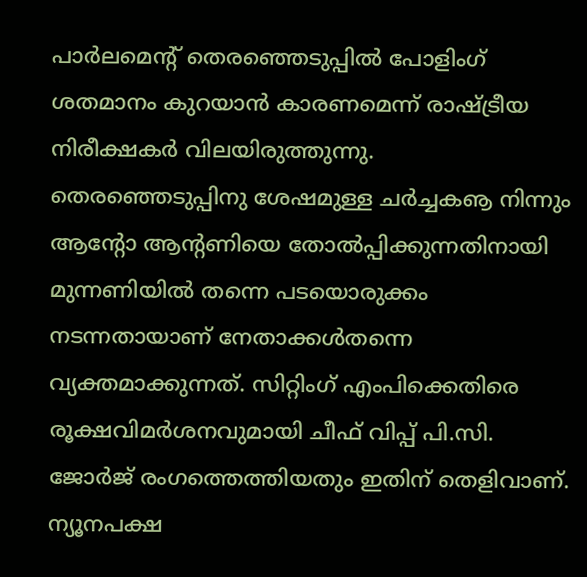പാര്‍ലമെന്റ് തെരഞ്ഞെടുപ്പില്‍ പോളിംഗ് ശതമാനം കുറയാന്‍ കാരണമെന്ന് രാഷ്‌ട്രീയ നിരീക്ഷകര്‍ വിലയിരുത്തുന്നു. തെരഞ്ഞെടുപ്പിനു ശേഷമുള്ള ചര്‍ച്ചകൡ നിന്നും ആന്റോ ആന്റണിയെ തോല്‍പ്പിക്കുന്നതിനായി മുന്നണിയില്‍ തന്നെ പടയൊരുക്കം നടന്നതായാണ് നേതാക്കള്‍തന്നെ വ്യക്തമാക്കുന്നത്. സിറ്റിംഗ് എംപിക്കെതിരെ രൂക്ഷവിമര്‍ശനവുമായി ചീഫ് വിപ്പ് പി.സി. ജോര്‍ജ് രംഗത്തെത്തിയതും ഇതിന് തെളിവാണ്. ന്യൂനപക്ഷ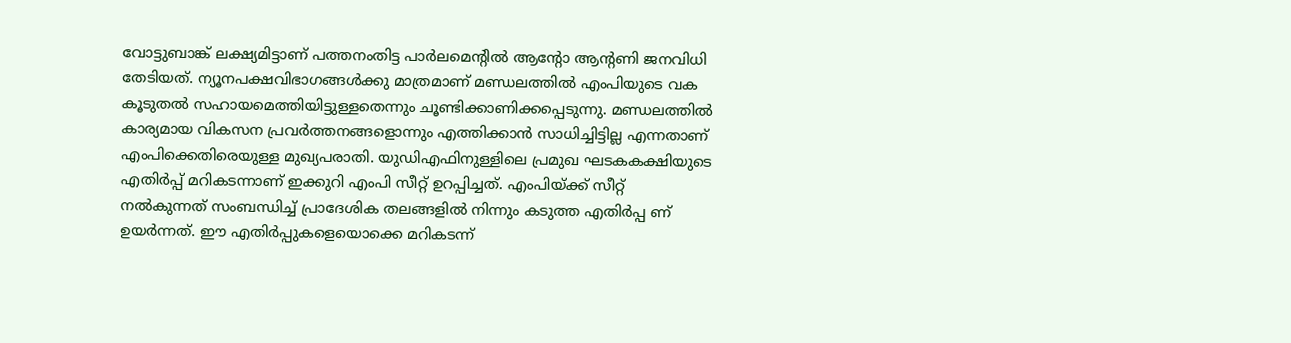വോട്ടുബാങ്ക് ലക്ഷ്യമിട്ടാണ് പത്തനംതിട്ട പാര്‍ലമെന്റില്‍ ആന്റോ ആന്റണി ജനവിധി തേടിയത്. ന്യൂനപക്ഷവിഭാഗങ്ങള്‍ക്കു മാത്രമാണ് മണ്ഡലത്തില്‍ എംപിയുടെ വക കൂടുതല്‍ സഹായമെത്തിയിട്ടുള്ളതെന്നും ചൂണ്ടിക്കാണിക്കപ്പെടുന്നു. മണ്ഡലത്തില്‍ കാര്യമായ വികസന പ്രവര്‍ത്തനങ്ങളൊന്നും എത്തിക്കാന്‍ സാധിച്ചിട്ടില്ല എന്നതാണ് എംപിക്കെതിരെയുള്ള മുഖ്യപരാതി. യുഡിഎഫിനുള്ളിലെ പ്രമുഖ ഘടകകക്ഷിയുടെ എതിര്‍പ്പ് മറികടന്നാണ് ഇക്കുറി എംപി സീറ്റ് ഉറപ്പിച്ചത്. എംപിയ്‌ക്ക് സീറ്റ് നല്‍കുന്നത് സംബന്ധിച്ച് പ്രാദേശിക തലങ്ങളില്‍ നിന്നും കടുത്ത എതിര്‍പ്പ ണ് ഉയര്‍ന്നത്. ഈ എതിര്‍പ്പുകളെയൊക്കെ മറികടന്ന്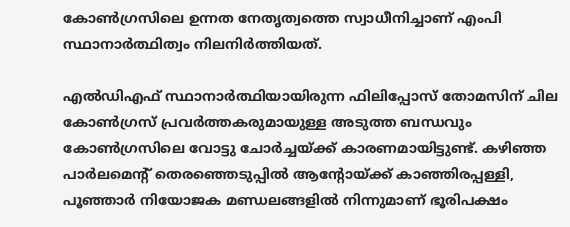കോണ്‍ഗ്രസിലെ ഉന്നത നേതൃത്വത്തെ സ്വാധീനിച്ചാണ് എംപി സ്ഥാനാര്‍ത്ഥിത്വം നിലനിര്‍ത്തിയത്.

എല്‍ഡിഎഫ് സ്ഥാനാര്‍ത്ഥിയായിരുന്ന ഫിലിപ്പോസ് തോമസിന് ചില കോണ്‍ഗ്രസ് പ്രവര്‍ത്തകരുമായുള്ള അടുത്ത ബന്ധവും കോണ്‍ഗ്രസിലെ വോട്ടു ചോര്‍ച്ചയ്‌ക്ക് കാരണമായിട്ടുണ്ട്. കഴിഞ്ഞ പാര്‍ലമെന്റ് തെരഞ്ഞെടുപ്പില്‍ ആന്റോയ്‌ക്ക് കാഞ്ഞിരപ്പള്ളി, പൂഞ്ഞാര്‍ നിയോജക മണ്ഡലങ്ങളില്‍ നിന്നുമാണ് ഭൂരിപക്ഷം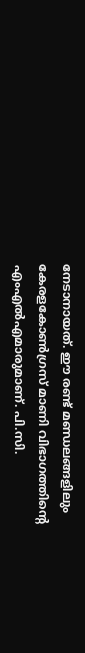നേടാനായത്. ഈ രണ്ട് മണ്ഡലങ്ങളിലും കേരളകോണ്‍ഗ്രസ് മാണി വിഭാഗത്തിന്റെ എംഎല്‍എമാരുമാണ്. പി.സി.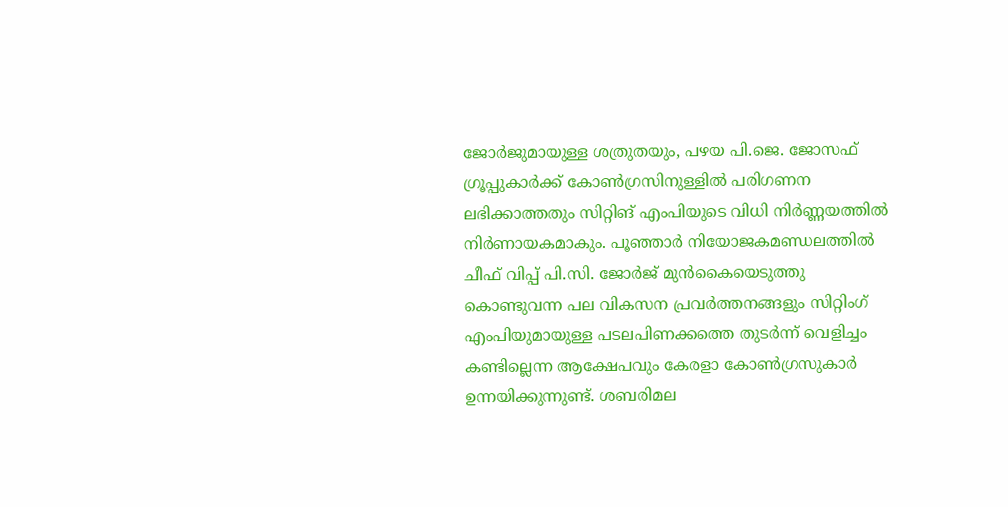ജോര്‍ജുമായുള്ള ശത്രുതയും, പഴയ പി.ജെ. ജോസഫ് ഗ്രൂപ്പുകാര്‍ക്ക് കോണ്‍ഗ്രസിനുള്ളില്‍ പരിഗണന ലഭിക്കാത്തതും സിറ്റിങ് എംപിയുടെ വിധി നിര്‍ണ്ണയത്തില്‍ നിര്‍ണായകമാകും. പൂഞ്ഞാര്‍ നിയോജകമണ്ഡലത്തില്‍ ചീഫ് വിപ്പ് പി.സി. ജോര്‍ജ് മുന്‍കൈയെടുത്തു കൊണ്ടുവന്ന പല വികസന പ്രവര്‍ത്തനങ്ങളും സിറ്റിംഗ് എംപിയുമായുള്ള പടലപിണക്കത്തെ തുടര്‍ന്ന് വെളിച്ചം കണ്ടില്ലെന്ന ആക്ഷേപവും കേരളാ കോണ്‍ഗ്രസുകാര്‍ ഉന്നയിക്കുന്നുണ്ട്. ശബരിമല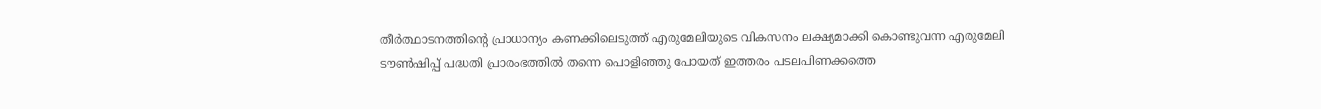തീര്‍ത്ഥാടനത്തിന്റെ പ്രാധാന്യം കണക്കിലെടുത്ത് എരുമേലിയുടെ വികസനം ലക്ഷ്യമാക്കി കൊണ്ടുവന്ന എരുമേലി ടൗണ്‍ഷിപ്പ് പദ്ധതി പ്രാരംഭത്തില്‍ തന്നെ പൊളിഞ്ഞു പോയത് ഇത്തരം പടലപിണക്കത്തെ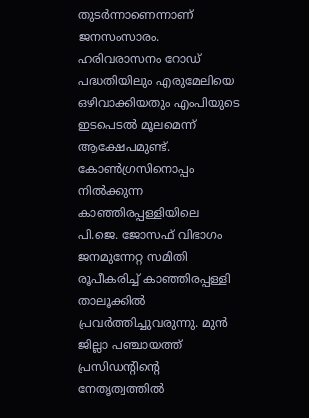തുടര്‍ന്നാണെന്നാണ് ജനസംസാരം. ഹരിവരാസനം റോഡ് പദ്ധതിയിലും എരുമേലിയെ ഒഴിവാക്കിയതും എംപിയുടെ ഇടപെടല്‍ മൂലമെന്ന് ആക്ഷേപമുണ്ട്. കോണ്‍ഗ്രസിനൊപ്പം നില്‍ക്കുന്ന കാഞ്ഞിരപ്പള്ളിയിലെ പി.ജെ. ജോസഫ് വിഭാഗം ജനമുന്നേറ്റ സമിതി രൂപീകരിച്ച് കാഞ്ഞിരപ്പള്ളി താലൂക്കില്‍ പ്രവര്‍ത്തിച്ചുവരുന്നു. മുന്‍ ജില്ലാ പഞ്ചായത്ത് പ്രസിഡന്റിന്റെ നേതൃത്വത്തില്‍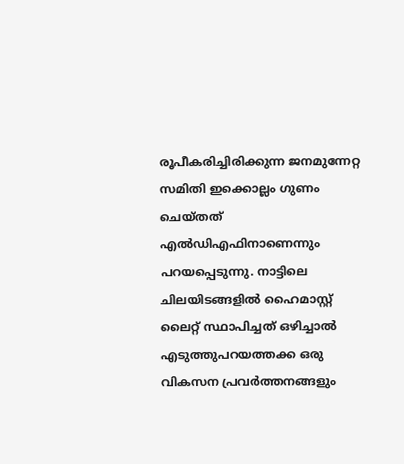രൂപീകരിച്ചിരിക്കുന്ന ജനമുന്നേറ്റ സമിതി ഇക്കൊല്ലം ഗുണം ചെയ്തത് എല്‍ഡിഎഫിനാണെന്നും പറയപ്പെടുന്നു. നാട്ടിലെ ചിലയിടങ്ങളില്‍ ഹൈമാസ്റ്റ് ലൈറ്റ് സ്ഥാപിച്ചത് ഒഴിച്ചാല്‍ എടുത്തുപറയത്തക്ക ഒരു വികസന പ്രവര്‍ത്തനങ്ങളും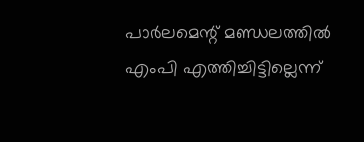പാര്‍ലമെന്റ് മണ്ഡലത്തില്‍ എംപി എത്തിച്ചിട്ടില്ലെന്ന്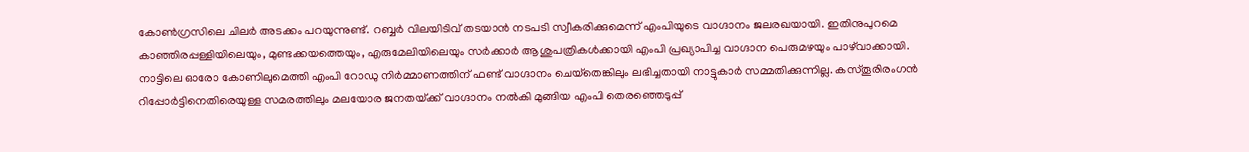കോണ്‍ഗ്രസിലെ ചിലര്‍ അടക്കം പറയുന്നുണ്ട്. റബ്ബര്‍ വിലയിടിവ് തടയാന്‍ നടപടി സ്വീകരിക്കുമെന്ന് എംപിയുടെ വാഗ്ദാനം ജലരഖയായി. ഇതിനുപുറമെ കാഞ്ഞിരപ്പള്ളിയിലെയും, മുണ്ടക്കയത്തെയും, എരുമേലിയിലെയും സര്‍ക്കാര്‍ ആശുപത്രികള്‍ക്കായി എംപി പ്രഖ്യാപിച്ച വാഗ്ദാന പെരുമഴയും പാഴ്‌വാക്കായി. നാട്ടിലെ ഓരോ കോണിലുമെത്തി എംപി റോഡു നിര്‍മ്മാണത്തിന് ഫണ്ട് വാഗ്ദാനം ചെയ്‌തെങ്കിലും ലഭിച്ചതായി നാട്ടുകാര്‍ സമ്മതിക്കുന്നില്ല. കസ്തൂരിരംഗന്‍ റിപ്പോര്‍ട്ടിനെതിരെയുള്ള സമരത്തിലും മലയോര ജനതയ്‌ക്ക് വാഗ്ദാനം നല്‍കി മുങ്ങിയ എംപി തെരഞ്ഞെടുപ്പ്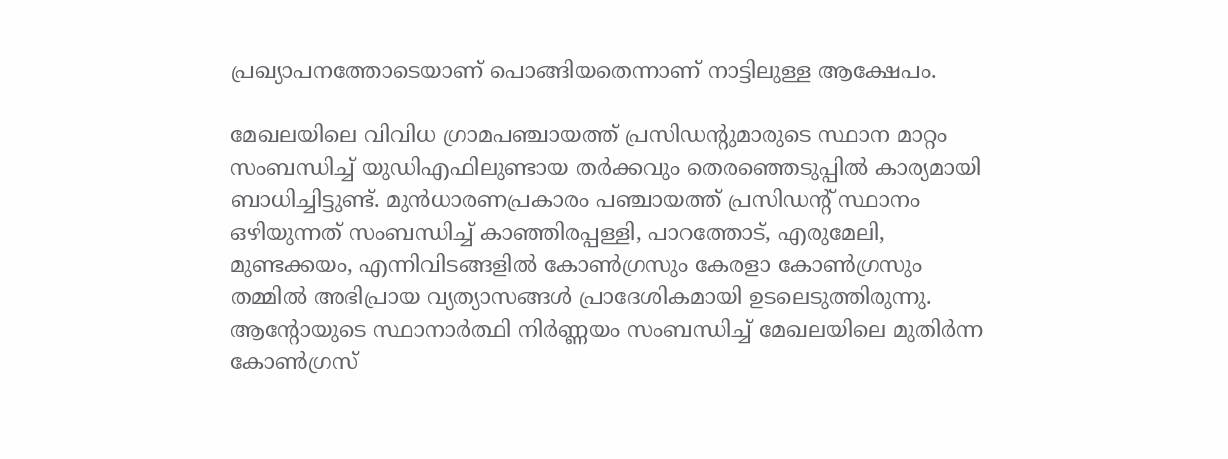പ്രഖ്യാപനത്തോടെയാണ് പൊങ്ങിയതെന്നാണ് നാട്ടിലുള്ള ആക്ഷേപം.

മേഖലയിലെ വിവിധ ഗ്രാമപഞ്ചായത്ത് പ്രസിഡന്റുമാരുടെ സ്ഥാന മാറ്റം സംബന്ധിച്ച് യുഡിഎഫിലുണ്ടായ തര്‍ക്കവും തെരഞ്ഞെടുപ്പില്‍ കാര്യമായി ബാധിച്ചിട്ടുണ്ട്. മുന്‍ധാരണപ്രകാരം പഞ്ചായത്ത് പ്രസിഡന്റ് സ്ഥാനം ഒഴിയുന്നത് സംബന്ധിച്ച് കാഞ്ഞിരപ്പള്ളി, പാറത്തോട്, എരുമേലി, മുണ്ടക്കയം, എന്നിവിടങ്ങളില്‍ കോണ്‍ഗ്രസും കേരളാ കോണ്‍ഗ്രസും തമ്മില്‍ അഭിപ്രായ വ്യത്യാസങ്ങള്‍ പ്രാദേശികമായി ഉടലെടുത്തിരുന്നു. ആന്റോയുടെ സ്ഥാനാര്‍ത്ഥി നിര്‍ണ്ണയം സംബന്ധിച്ച് മേഖലയിലെ മുതിര്‍ന്ന കോണ്‍ഗ്രസ്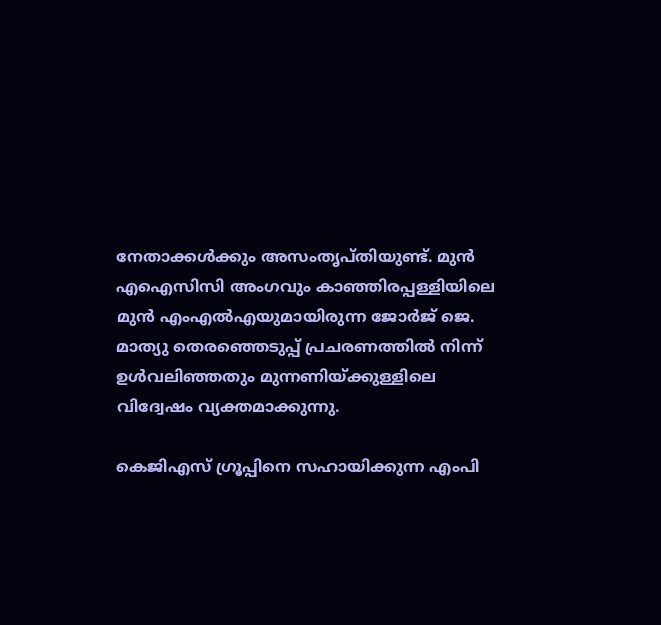നേതാക്കള്‍ക്കും അസംതൃപ്തിയുണ്ട്. മുന്‍ എഐസിസി അംഗവും കാഞ്ഞിരപ്പള്ളിയിലെ മുന്‍ എംഎല്‍എയുമായിരുന്ന ജോര്‍ജ് ജെ. മാത്യു തെരഞ്ഞെടുപ്പ് പ്രചരണത്തില്‍ നിന്ന് ഉള്‍വലിഞ്ഞതും മുന്നണിയ്‌ക്കുള്ളിലെ വിദ്വേഷം വ്യക്തമാക്കുന്നു.

കെജിഎസ് ഗ്രൂപ്പിനെ സഹായിക്കുന്ന എംപി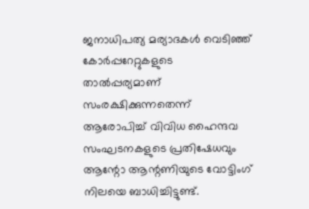ജനാധിപത്യ മര്യാദകള്‍ വെടിഞ്ഞ് കോര്‍പ്പറേറ്റുകളുടെ താല്‍പ്പര്യമാണ് സംരക്ഷിക്കുന്നതെന്ന് ആരോപിച്ച് വിവിധ ഹൈന്ദവ സംഘടനകളുടെ പ്രതിഷേധവും ആന്റോ ആന്റണിയുടെ വോട്ടിംഗ് നിലയെ ബാധിച്ചിട്ടുണ്ട്.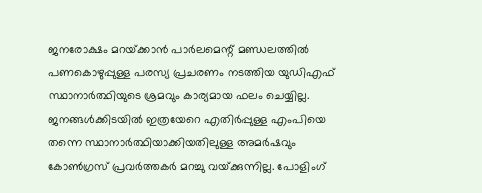ജനരോക്ഷം മറയ്‌ക്കാന്‍ പാര്‍ലമെന്റ് മണ്ഡലത്തില്‍ പണകൊഴുപ്പുള്ള പരസ്യ പ്രചരണം നടത്തിയ യുഡിഎഫ് സ്ഥാനാര്‍ത്ഥിയുടെ ശ്രമവും കാര്യമായ ഫലം ചെയ്യില്ല. ജനങ്ങള്‍ക്കിടയില്‍ ഇത്രയേറെ എതിര്‍പ്പുള്ള എംപിയെ തന്നെ സ്ഥാനാര്‍ത്ഥിയാക്കിയതിലുള്ള അമര്‍ഷവും കോണ്‍ഗ്രസ് പ്രവര്‍ത്തകര്‍ മറച്ചു വയ്‌ക്കുന്നില്ല. പോളിംഗ്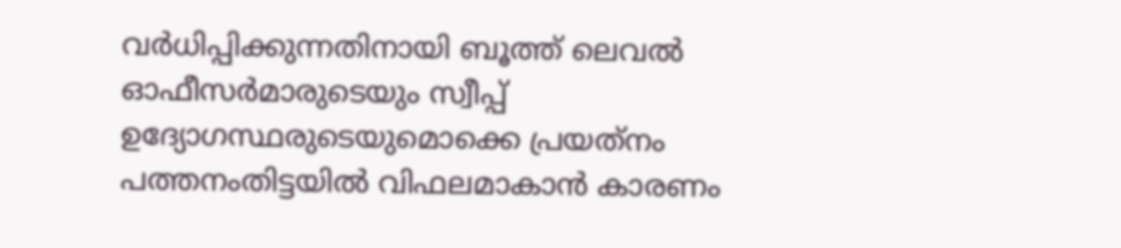വര്‍ധിപ്പിക്കുന്നതിനായി ബൂത്ത് ലെവല്‍ ഓഫീസര്‍മാരുടെയും സ്വീപ്പ് ഉദ്യോഗസ്ഥരുടെയുമൊക്കെ പ്രയത്‌നം പത്തനംതിട്ടയില്‍ വിഫലമാകാന്‍ കാരണം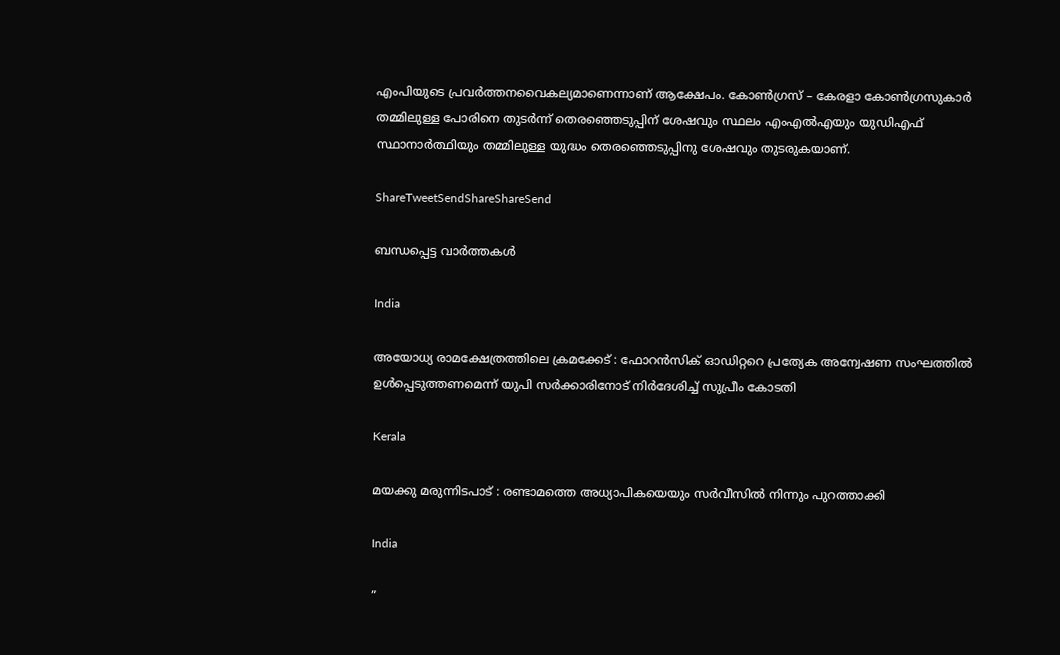എംപിയുടെ പ്രവര്‍ത്തനവൈകല്യമാണെന്നാണ് ആക്ഷേപം. കോണ്‍ഗ്രസ് – കേരളാ കോണ്‍ഗ്രസുകാര്‍ തമ്മിലുള്ള പോരിനെ തുടര്‍ന്ന് തെരഞ്ഞെടുപ്പിന് ശേഷവും സ്ഥലം എംഎല്‍എയും യുഡിഎഫ് സ്ഥാനാര്‍ത്ഥിയും തമ്മിലുള്ള യുദ്ധം തെരഞ്ഞെടുപ്പിനു ശേഷവും തുടരുകയാണ്.

ShareTweetSendShareShareSend

ബന്ധപ്പെട്ട വാര്‍ത്തകള്‍

India

അയോധ്യ രാമക്ഷേത്രത്തിലെ ക്രമക്കേട് : ഫോറൻസിക് ഓഡിറ്ററെ പ്രത്യേക അന്വേഷണ സംഘത്തിൽ ഉൾപ്പെടുത്തണമെന്ന് യുപി സർക്കാരിനോട് നിർദേശിച്ച് സുപ്രീം കോടതി

Kerala

മയക്കു മരുന്നിടപാട് : രണ്ടാമത്തെ അധ്യാപികയെയും സര്‍വീസില്‍ നിന്നും പുറത്താക്കി

India

”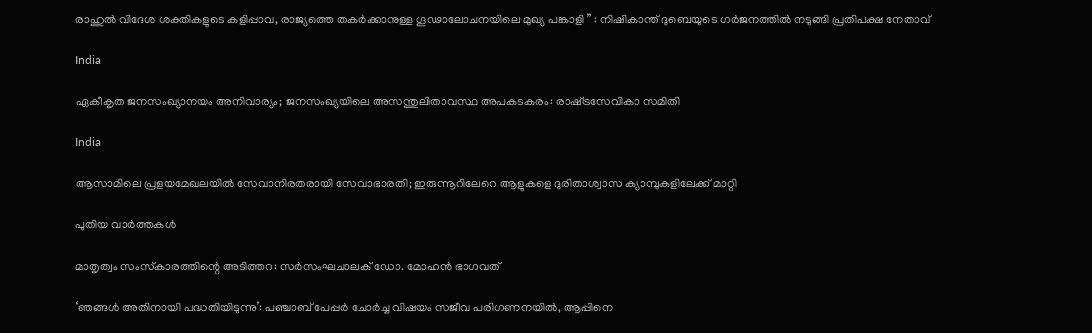രാഹുൽ വിദേശ ശക്തികളുടെ കളിപ്പാവ, രാജ്യത്തെ തകർക്കാനുള്ള ഗൂഢാലോചനയിലെ മുഖ്യ പങ്കാളി ” : നിഷികാന്ത് ദുബെയുടെ ഗർജനത്തിൽ നടുങ്ങി പ്രതിപക്ഷ നേതാവ്

India

ഏകീകൃത ജനസംഖ്യാനയം അനിവാര്യം; ജനസംഖ്യയിലെ അസന്തുലിതാവസ്ഥ അപകടകരം: രാഷ്‌ട്രസേവികാ സമിതി

India

ആസാമിലെ പ്രളയമേഖലയില്‍ സേവാനിരതരായി സേവാഭാരതി; ഇരുന്നൂറിലേറെ ആളുകളെ ദുരിതാശ്വാസ ക്യാമ്പുകളിലേക്ക് മാറ്റി

പുതിയ വാര്‍ത്തകള്‍

മാതൃത്വം സംസ്‌കാരത്തിന്റെ അടിത്തറ: സര്‍സംഘചാലക് ഡോ. മോഹന്‍ ഭാഗവത്

‘ഞങ്ങൾ അതിനായി പദ്ധതിയിടുന്നു’: പഞ്ചാബ് പേപ്പർ ചോർച്ച വിഷയം സജീവ പരിഗണനയിൽ, ആപ്പിനെ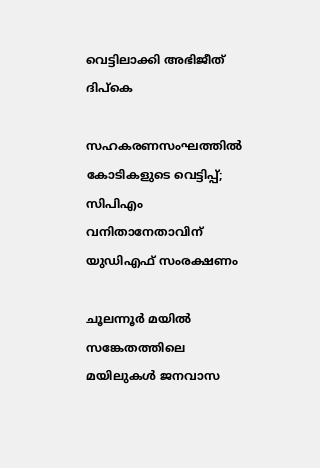വെട്ടിലാക്കി അഭിജീത് ദിപ്കെ

സഹകരണസംഘത്തിൽ കോടികളുടെ വെട്ടിപ്പ്; സിപിഎം വനിതാനേതാവിന് യുഡിഎഫ് സംരക്ഷണം

ചൂലന്നൂര്‍ മയില്‍ സങ്കേതത്തിലെ മയിലുകള്‍ ജനവാസ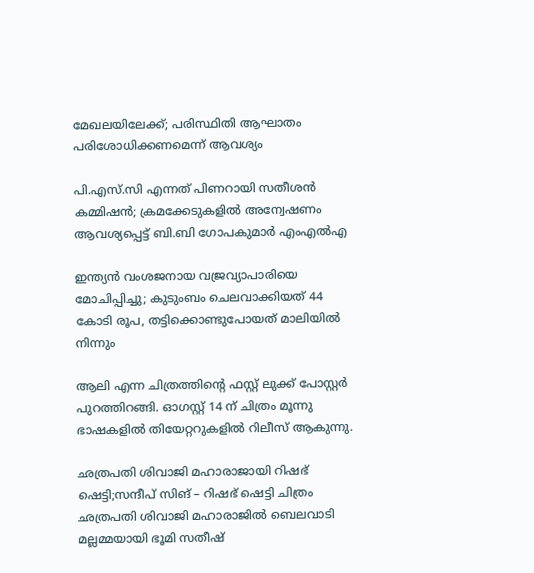മേഖലയിലേക്ക്; പരിസ്ഥിതി ആഘാതം പരിശോധിക്കണമെന്ന് ആവശ്യം

പി.എസ്.സി എന്നത് പിണറായി സതീശൻ കമ്മിഷൻ; ക്രമക്കേടുകളിൽ അന്വേഷണം ആവശ്യപ്പെട്ട് ബി.ബി ഗോപകുമാർ എംഎൽഎ

ഇന്ത്യൻ വംശജനായ വജ്രവ്യാപാരിയെ മോചിപ്പിച്ചു; കുടുംബം ചെലവാക്കിയത് 44 കോടി രൂപ, തട്ടിക്കൊണ്ടുപോയത് മാലിയിൽ നിന്നും

ആലി എന്ന ചിത്രത്തിന്റെ ഫസ്റ്റ് ലുക്ക്‌ പോസ്റ്റർ പുറത്തിറങ്ങി. ഓഗസ്റ്റ് 14 ന് ചിത്രം മൂന്നു ഭാഷകളിൽ തിയേറ്ററുകളിൽ റിലീസ് ആകുന്നു.

ഛത്രപതി ശിവാജി മഹാരാജായി റിഷഭ് ഷെട്ടി;സന്ദീപ് സിങ് – റിഷഭ് ഷെട്ടി ചിത്രം ഛത്രപതി ശിവാജി മഹാരാജിൽ ബെലവാടി മല്ലമ്മയായി ഭൂമി സതീഷ്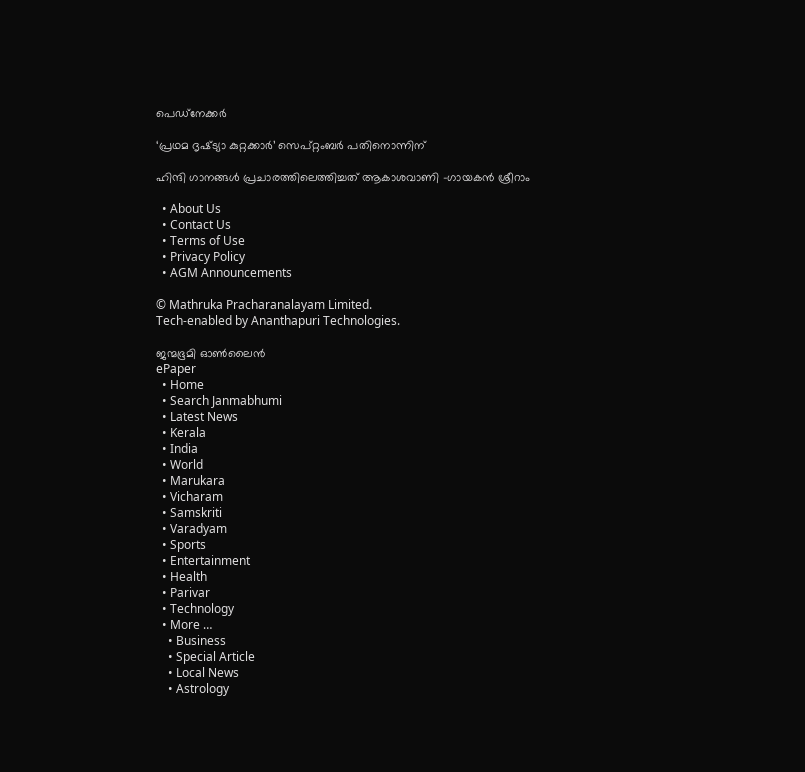പെഡ്‌നേക്കർ

‘പ്രഥമ ദൃഷ്‌ട്യാ കുറ്റക്കാർ’ സെപ്റ്റംബർ പതിനൊന്നിന്

ഹിന്ദി ഗാനങ്ങൾ പ്രചാരത്തിലെത്തിച്ചത് ആകാശവാണി -ഗായകൻ ശ്രീറാം

  • About Us
  • Contact Us
  • Terms of Use
  • Privacy Policy
  • AGM Announcements

© Mathruka Pracharanalayam Limited.
Tech-enabled by Ananthapuri Technologies.

ജന്മഭൂമി ഓണ്‍ലൈന്‍
ePaper
  • Home
  • Search Janmabhumi
  • Latest News
  • Kerala
  • India
  • World
  • Marukara
  • Vicharam
  • Samskriti
  • Varadyam
  • Sports
  • Entertainment
  • Health
  • Parivar
  • Technology
  • More …
    • Business
    • Special Article
    • Local News
    • Astrology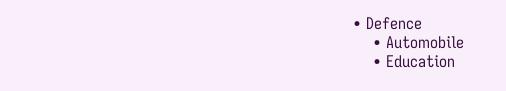• Defence
    • Automobile
    • Education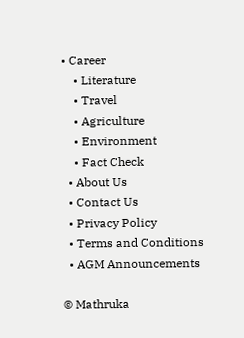• Career
    • Literature
    • Travel
    • Agriculture
    • Environment
    • Fact Check
  • About Us
  • Contact Us
  • Privacy Policy
  • Terms and Conditions
  • AGM Announcements

© Mathruka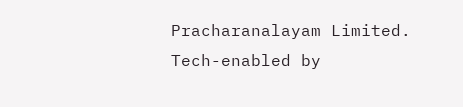Pracharanalayam Limited.
Tech-enabled by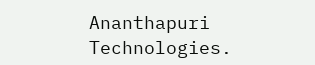Ananthapuri Technologies.